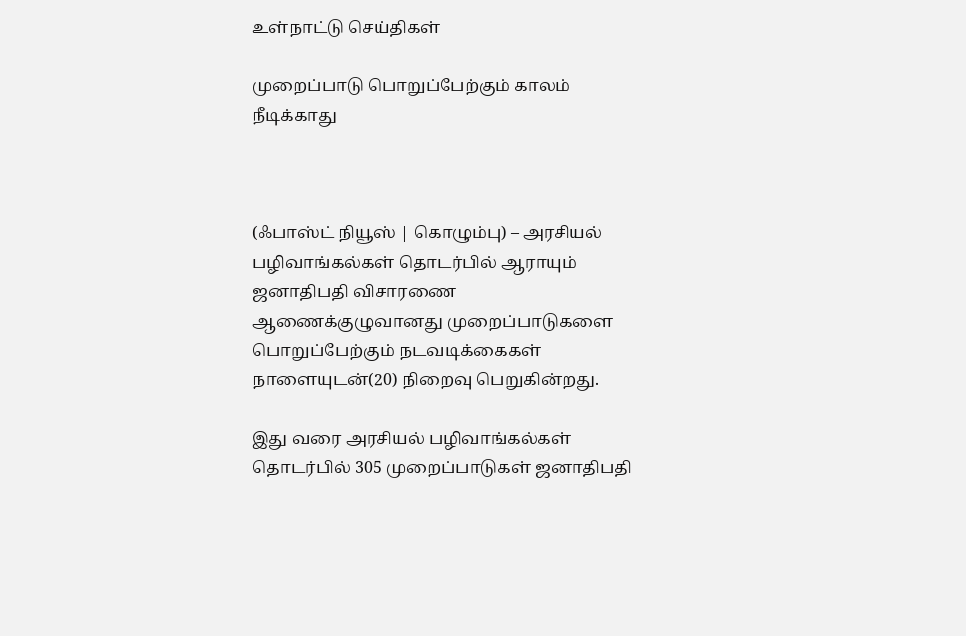உள்நாட்டு செய்திகள்

முறைப்பாடு பொறுப்பேற்கும் காலம் நீடிக்காது



(ஃபாஸ்ட் நியூஸ் | கொழும்பு) – அரசியல் பழிவாங்கல்கள் தொடர்பில் ஆராயும் ஜனாதிபதி விசாரணை ஆணைக்குழுவானது முறைப்பாடுகளை பொறுப்பேற்கும் நடவடிக்கைகள் நாளையுடன்(20) நிறைவு பெறுகின்றது.

இது வரை அரசியல் பழிவாங்கல்கள் தொடர்பில் 305 முறைப்பாடுகள் ஜனாதிபதி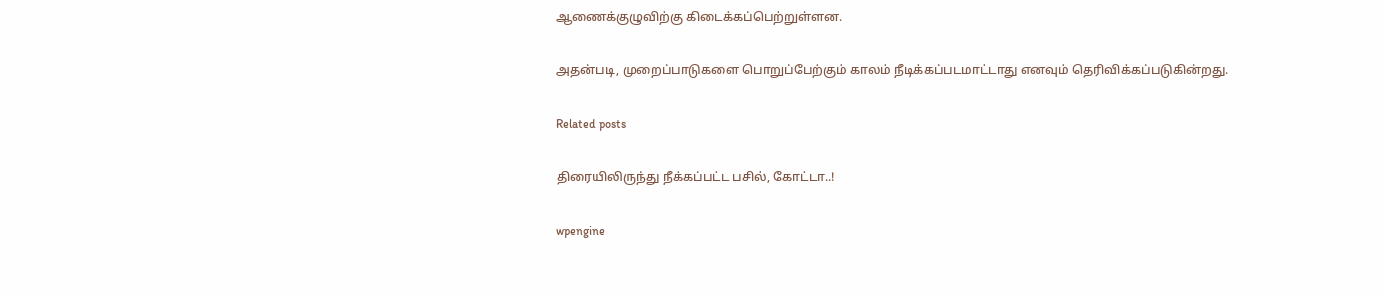ஆணைக்குழுவிற்கு கிடைக்கப்பெற்றுள்ளன.

அதன்படி, முறைப்பாடுகளை பொறுப்பேற்கும் காலம் நீடிக்கப்படமாட்டாது எனவும் தெரிவிக்கப்படுகின்றது.

Related posts

திரையிலிருந்து நீக்கப்பட்ட பசில், கோட்டா..!

wpengine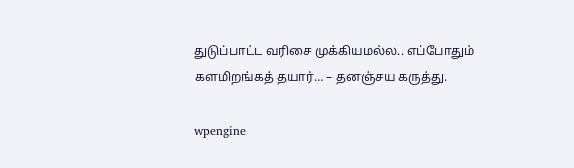துடுப்பாட்ட வரிசை முக்கியமல்ல.. எப்போதும் களமிறங்கத் தயார்… – தனஞ்சய கருத்து.

wpengine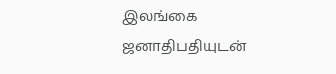இலங்கை ஜனாதிபதியுடன்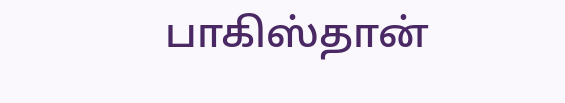பாகிஸ்தான்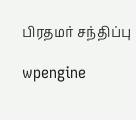பிரதமர் சந்திப்பு

wpengine